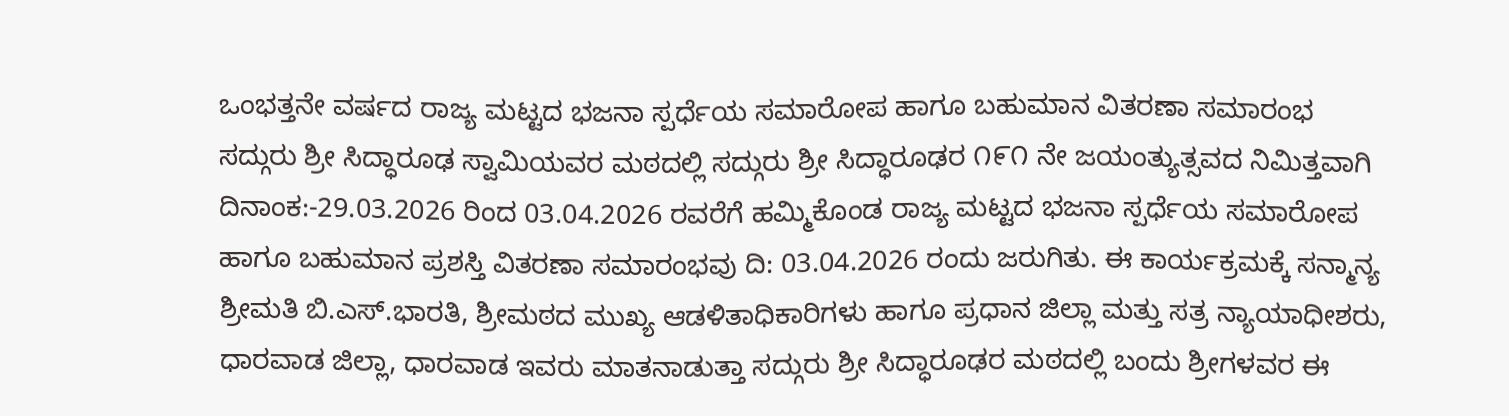ಒಂಭತ್ತನೇ ವರ್ಷದ ರಾಜ್ಯ ಮಟ್ಟದ ಭಜನಾ ಸ್ಪರ್ಧೆಯ ಸಮಾರೋಪ ಹಾಗೂ ಬಹುಮಾನ ವಿತರಣಾ ಸಮಾರಂಭ
ಸದ್ಗುರು ಶ್ರೀ ಸಿದ್ಧಾರೂಢ ಸ್ವಾಮಿಯವರ ಮಠದಲ್ಲಿ ಸದ್ಗುರು ಶ್ರೀ ಸಿದ್ಧಾರೂಢರ ೧೯೧ ನೇ ಜಯಂತ್ಯುತ್ಸವದ ನಿಮಿತ್ತವಾಗಿ ದಿನಾಂಕ:-29.03.2026 ರಿಂದ 03.04.2026 ರವರೆಗೆ ಹಮ್ಮಿಕೊಂಡ ರಾಜ್ಯ ಮಟ್ಟದ ಭಜನಾ ಸ್ಪರ್ಧೆಯ ಸಮಾರೋಪ ಹಾಗೂ ಬಹುಮಾನ ಪ್ರಶಸ್ತಿ ವಿತರಣಾ ಸಮಾರಂಭವು ದಿ: 03.04.2026 ರಂದು ಜರುಗಿತು. ಈ ಕಾರ್ಯಕ್ರಮಕ್ಕೆ ಸನ್ಮಾನ್ಯ ಶ್ರೀಮತಿ ಬಿ.ಎಸ್.ಭಾರತಿ, ಶ್ರೀಮಠದ ಮುಖ್ಯ ಆಡಳಿತಾಧಿಕಾರಿಗಳು ಹಾಗೂ ಪ್ರಧಾನ ಜಿಲ್ಲಾ ಮತ್ತು ಸತ್ರ ನ್ಯಾಯಾಧೀಶರು, ಧಾರವಾಡ ಜಿಲ್ಲಾ, ಧಾರವಾಡ ಇವರು ಮಾತನಾಡುತ್ತಾ ಸದ್ಗುರು ಶ್ರೀ ಸಿದ್ಧಾರೂಢರ ಮಠದಲ್ಲಿ ಬಂದು ಶ್ರೀಗಳವರ ಈ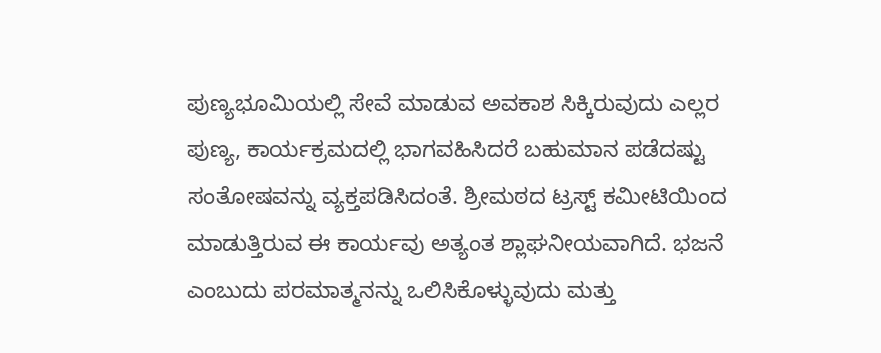ಪುಣ್ಯಭೂಮಿಯಲ್ಲಿ ಸೇವೆ ಮಾಡುವ ಅವಕಾಶ ಸಿಕ್ಕಿರುವುದು ಎಲ್ಲರ ಪುಣ್ಯ, ಕಾರ್ಯಕ್ರಮದಲ್ಲಿ ಭಾಗವಹಿಸಿದರೆ ಬಹುಮಾನ ಪಡೆದಷ್ಟು ಸಂತೋಷವನ್ನು ವ್ಯಕ್ತಪಡಿಸಿದಂತೆ. ಶ್ರೀಮಠದ ಟ್ರಸ್ಟ್ ಕಮೀಟಿಯಿಂದ ಮಾಡುತ್ತಿರುವ ಈ ಕಾರ್ಯವು ಅತ್ಯಂತ ಶ್ಲಾಘನೀಯವಾಗಿದೆ. ಭಜನೆ ಎಂಬುದು ಪರಮಾತ್ಮನನ್ನು ಒಲಿಸಿಕೊಳ್ಳುವುದು ಮತ್ತು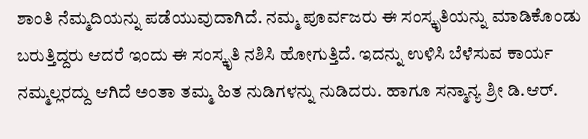ಶಾಂತಿ ನೆಮ್ಮದಿಯನ್ನು ಪಡೆಯುವುದಾಗಿದೆ. ನಮ್ಮ ಪೂರ್ವಜರು ಈ ಸಂಸ್ಕೃತಿಯನ್ನು ಮಾಡಿಕೊಂಡು ಬರುತ್ತಿದ್ದರು ಆದರೆ ಇಂದು ಈ ಸಂಸ್ಕೃತಿ ನಶಿಸಿ ಹೋಗುತ್ತಿದೆ. ಇದನ್ನು ಉಳಿಸಿ ಬೆಳೆಸುವ ಕಾರ್ಯ ನಮ್ಮಲ್ಲರದ್ದು ಆಗಿದೆ ಅಂತಾ ತಮ್ಮ ಹಿತ ನುಡಿಗಳನ್ನು ನುಡಿದರು. ಹಾಗೂ ಸನ್ಮಾನ್ಯ ಶ್ರೀ ಡಿ.ಆರ್.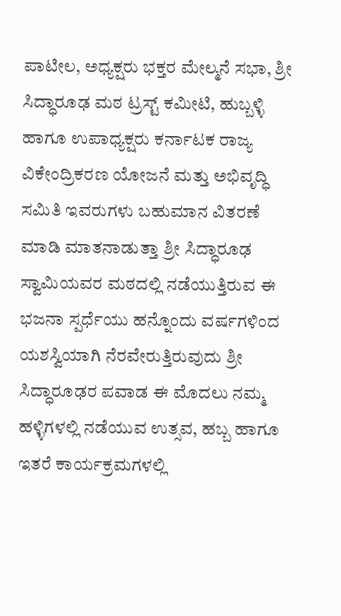ಪಾಟೀಲ, ಅಧ್ಯಕ್ಷರು ಭಕ್ತರ ಮೇಲ್ಮನೆ ಸಭಾ, ಶ್ರೀ ಸಿದ್ಧಾರೂಢ ಮಠ ಟ್ರಸ್ಟ್ ಕಮೀಟಿ, ಹುಬ್ಬಳ್ಳಿ ಹಾಗೂ ಉಪಾಧ್ಯಕ್ಷರು ಕರ್ನಾಟಕ ರಾಜ್ಯ ವಿಕೇಂದ್ರಿಕರಣ ಯೋಜನೆ ಮತ್ತು ಅಭಿವೃದ್ಧಿ ಸಮಿತಿ ಇವರುಗಳು ಬಹುಮಾನ ವಿತರಣೆ ಮಾಡಿ ಮಾತನಾಡುತ್ತಾ ಶ್ರೀ ಸಿದ್ಧಾರೂಢ ಸ್ವಾಮಿಯವರ ಮಠದಲ್ಲಿ ನಡೆಯುತ್ತಿರುವ ಈ ಭಜನಾ ಸ್ಪರ್ಧೆಯು ಹನ್ನೊಂದು ವರ್ಷಗಳಿಂದ ಯಶಸ್ವಿಯಾಗಿ ನೆರವೇರುತ್ತಿರುವುದು ಶ್ರೀ ಸಿದ್ಧಾರೂಢರ ಪವಾಡ ಈ ಮೊದಲು ನಮ್ಮ ಹಳ್ಳಿಗಳಲ್ಲಿ ನಡೆಯುವ ಉತ್ಸವ, ಹಬ್ಬ ಹಾಗೂ ಇತರೆ ಕಾರ್ಯಕ್ರಮಗಳಲ್ಲಿ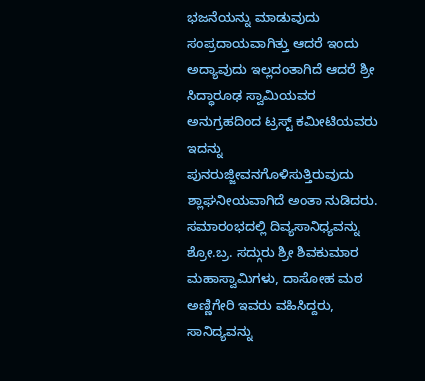ಭಜನೆಯನ್ನು ಮಾಡುವುದು ಸಂಪ್ರದಾಯವಾಗಿತ್ತು ಆದರೆ ಇಂದು ಅದ್ಯಾವುದು ಇಲ್ಲದಂತಾಗಿದೆ ಆದರೆ ಶ್ರೀ ಸಿದ್ಧಾರೂಢ ಸ್ವಾಮಿಯವರ ಅನುಗ್ರಹದಿಂದ ಟ್ರಸ್ಟ್ ಕಮೀಟಿಯವರು ಇದನ್ನು ಪುನರುಜ್ಜೀವನಗೊಳಿಸುತ್ತಿರುವುದು ಶ್ಲಾಘನೀಯವಾಗಿದೆ ಅಂತಾ ನುಡಿದರು. ಸಮಾರಂಭದಲ್ಲಿ ದಿವ್ಯಸಾನಿಧ್ಯವನ್ನು ಶ್ರೋ.ಬ್ರ. ಸದ್ಗುರು ಶ್ರೀ ಶಿವಕುಮಾರ ಮಹಾಸ್ವಾಮಿಗಳು, ದಾಸೋಹ ಮಠ ಅಣ್ಣಿಗೇರಿ ಇವರು ವಹಿಸಿದ್ದರು, ಸಾನಿದ್ಯವನ್ನು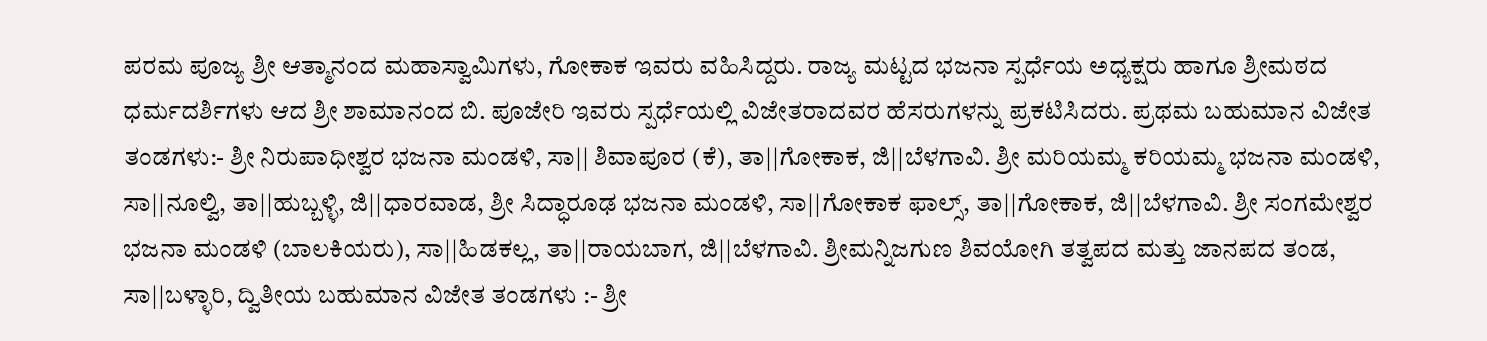ಪರಮ ಪೂಜ್ಯ ಶ್ರೀ ಆತ್ಮಾನಂದ ಮಹಾಸ್ವಾಮಿಗಳು, ಗೋಕಾಕ ಇವರು ವಹಿಸಿದ್ದರು. ರಾಜ್ಯ ಮಟ್ಟದ ಭಜನಾ ಸ್ಪರ್ಧೆಯ ಅಧ್ಯಕ್ಷರು ಹಾಗೂ ಶ್ರೀಮಠದ ಧರ್ಮದರ್ಶಿಗಳು ಆದ ಶ್ರೀ ಶಾಮಾನಂದ ಬಿ. ಪೂಜೇರಿ ಇವರು ಸ್ಪರ್ಧೆಯಲ್ಲಿ ವಿಜೇತರಾದವರ ಹೆಸರುಗಳನ್ನು ಪ್ರಕಟಿಸಿದರು. ಪ್ರಥಮ ಬಹುಮಾನ ವಿಜೇತ ತಂಡಗಳು:- ಶ್ರೀ ನಿರುಪಾಧೀಶ್ವರ ಭಜನಾ ಮಂಡಳಿ, ಸಾ|| ಶಿವಾಪೂರ (ಕೆ), ತಾ||ಗೋಕಾಕ, ಜಿ||ಬೆಳಗಾವಿ. ಶ್ರೀ ಮರಿಯಮ್ಮ ಕರಿಯಮ್ಮ ಭಜನಾ ಮಂಡಳಿ, ಸಾ||ನೂಲ್ವಿ, ತಾ||ಹುಬ್ಬಳ್ಳಿ, ಜಿ||ಧಾರವಾಡ, ಶ್ರೀ ಸಿದ್ಧಾರೂಢ ಭಜನಾ ಮಂಡಳಿ, ಸಾ||ಗೋಕಾಕ ಫಾಲ್ಸ್, ತಾ||ಗೋಕಾಕ, ಜಿ||ಬೆಳಗಾವಿ. ಶ್ರೀ ಸಂಗಮೇಶ್ವರ ಭಜನಾ ಮಂಡಳಿ (ಬಾಲಕಿಯರು), ಸಾ||ಹಿಡಕಲ್ಲ, ತಾ||ರಾಯಬಾಗ, ಜಿ||ಬೆಳಗಾವಿ. ಶ್ರೀಮನ್ನಿಜಗುಣ ಶಿವಯೋಗಿ ತತ್ವಪದ ಮತ್ತು ಜಾನಪದ ತಂಡ, ಸಾ||ಬಳ್ಳಾರಿ, ದ್ವಿತೀಯ ಬಹುಮಾನ ವಿಜೇತ ತಂಡಗಳು :- ಶ್ರೀ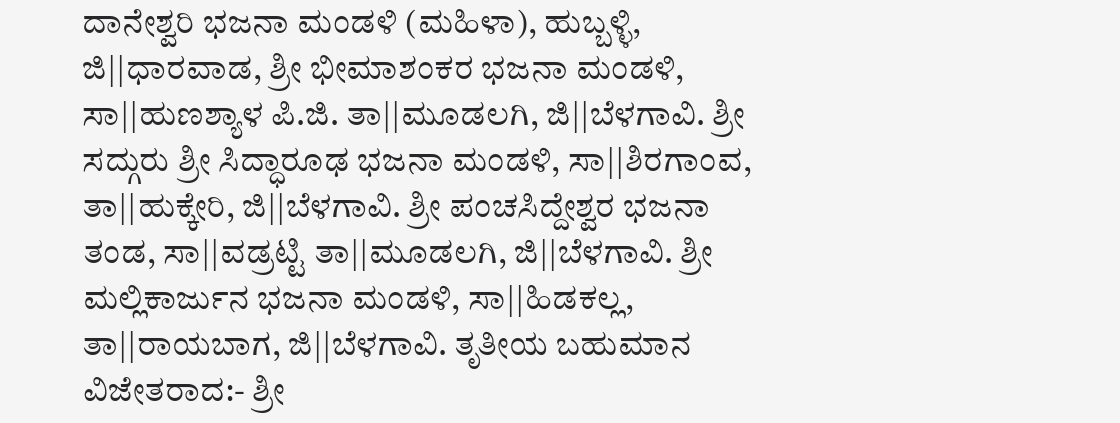ದಾನೇಶ್ವರಿ ಭಜನಾ ಮಂಡಳಿ (ಮಹಿಳಾ), ಹುಬ್ಬಳ್ಳಿ, ಜಿ||ಧಾರವಾಡ, ಶ್ರೀ ಭೀಮಾಶಂಕರ ಭಜನಾ ಮಂಡಳಿ, ಸಾ||ಹುಣಶ್ಯಾಳ ಪಿ.ಜಿ. ತಾ||ಮೂಡಲಗಿ, ಜಿ||ಬೆಳಗಾವಿ. ಶ್ರೀ ಸದ್ಗುರು ಶ್ರೀ ಸಿದ್ಧಾರೂಢ ಭಜನಾ ಮಂಡಳಿ, ಸಾ||ಶಿರಗಾಂವ, ತಾ||ಹುಕ್ಕೇರಿ, ಜಿ||ಬೆಳಗಾವಿ. ಶ್ರೀ ಪಂಚಸಿದ್ದೇಶ್ವರ ಭಜನಾ ತಂಡ, ಸಾ||ವಡ್ರಟ್ಟಿ ತಾ||ಮೂಡಲಗಿ, ಜಿ||ಬೆಳಗಾವಿ. ಶ್ರೀ ಮಲ್ಲಿಕಾರ್ಜುನ ಭಜನಾ ಮಂಡಳಿ, ಸಾ||ಹಿಡಕಲ್ಲ, ತಾ||ರಾಯಬಾಗ, ಜಿ||ಬೆಳಗಾವಿ. ತೃತೀಯ ಬಹುಮಾನ ವಿಜೇತರಾದ:- ಶ್ರೀ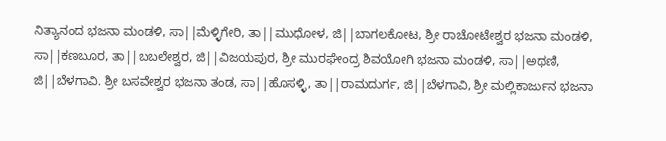ನಿತ್ಯಾನಂದ ಭಜನಾ ಮಂಡಳಿ, ಸಾ||ಮೆಳ್ಳಿಗೇರಿ, ತಾ||ಮುಧೋಳ, ಜಿ||ಬಾಗಲಕೋಟ, ಶ್ರೀ ರಾಚೋಟೇಶ್ವರ ಭಜನಾ ಮಂಡಳಿ, ಸಾ||ಕಣಬೂರ, ತಾ||ಬಬಲೇಶ್ವರ, ಜಿ||ವಿಜಯಪುರ, ಶ್ರೀ ಮುರಘೇಂದ್ರ ಶಿವಯೋಗಿ ಭಜನಾ ಮಂಡಳಿ, ಸಾ||ಅಥಣಿ, ಜಿ||ಬೆಳಗಾವಿ. ಶ್ರೀ ಬಸವೇಶ್ವರ ಭಜನಾ ತಂಡ, ಸಾ||ಹೊಸಳ್ಳಿ, ತಾ||ರಾಮದುರ್ಗ, ಜಿ||ಬೆಳಗಾವಿ, ಶ್ರೀ ಮಲ್ಲಿಕಾರ್ಜುನ ಭಜನಾ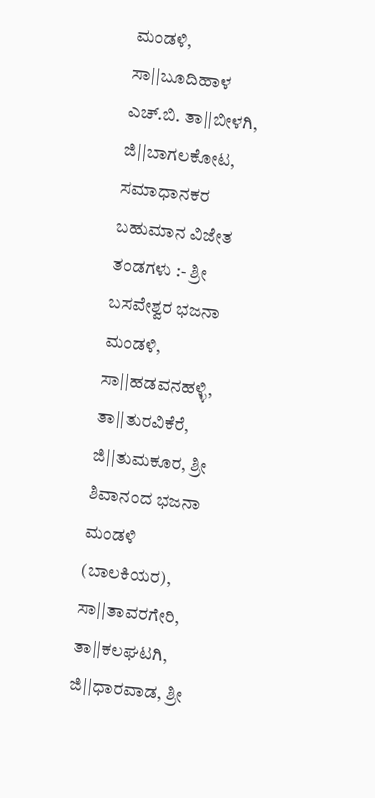ಮಂಡಳಿ, ಸಾ||ಬೂದಿಹಾಳ ಎಚ್.ಬಿ. ತಾ||ಬೀಳಗಿ, ಜಿ||ಬಾಗಲಕೋಟ, ಸಮಾಧಾನಕರ ಬಹುಮಾನ ವಿಜೇತ ತಂಡಗಳು :- ಶ್ರೀ ಬಸವೇಶ್ವರ ಭಜನಾ ಮಂಡಳಿ, ಸಾ||ಹಡವನಹಳ್ಳಿ, ತಾ||ತುರವಿಕೆರೆ, ಜಿ||ತುಮಕೂರ, ಶ್ರೀ ಶಿವಾನಂದ ಭಜನಾ ಮಂಡಳಿ (ಬಾಲಕಿಯರ), ಸಾ||ತಾವರಗೇರಿ, ತಾ||ಕಲಘಟಗಿ, ಜಿ||ಧಾರವಾಡ, ಶ್ರೀ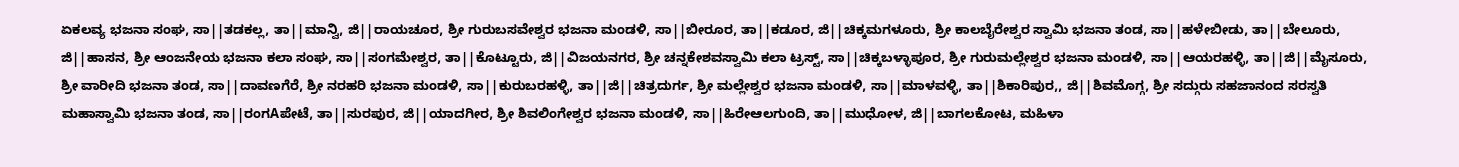ಏಕಲವ್ಯ ಭಜನಾ ಸಂಘ, ಸಾ||ತಡಕಲ್ಲ, ತಾ||ಮಾನ್ವಿ, ಜಿ||ರಾಯಚೂರ, ಶ್ರೀ ಗುರುಬಸವೇಶ್ವರ ಭಜನಾ ಮಂಡಳಿ, ಸಾ||ಬೀರೂರ, ತಾ||ಕಡೂರ, ಜಿ||ಚಿಕ್ಕಮಗಳೂರು, ಶ್ರೀ ಕಾಲಬೈರೇಶ್ವರ ಸ್ವಾಮಿ ಭಜನಾ ತಂಡ, ಸಾ||ಹಳೇಬೀಡು, ತಾ||ಬೇಲೂರು, ಜಿ||ಹಾಸನ, ಶ್ರೀ ಆಂಜನೇಯ ಭಜನಾ ಕಲಾ ಸಂಘ, ಸಾ||ಸಂಗಮೇಶ್ವರ, ತಾ||ಕೊಟ್ಟೂರು, ಜಿ||ವಿಜಯನಗರ, ಶ್ರೀ ಚನ್ನಕೇಶವಸ್ವಾಮಿ ಕಲಾ ಟ್ರಸ್ಟ್, ಸಾ||ಚಿಕ್ಕಬಳ್ಳಾಪೂರ, ಶ್ರೀ ಗುರುಮಲ್ಲೇಶ್ವರ ಭಜನಾ ಮಂಡಳಿ, ಸಾ||ಆಯರಹಳ್ಳಿ, ತಾ||ಜಿ||ಮೈಸೂರು, ಶ್ರೀ ವಾರೀದಿ ಭಜನಾ ತಂಡ, ಸಾ||ದಾವಣಗೆರೆ, ಶ್ರೀ ನರಹರಿ ಭಜನಾ ಮಂಡಳಿ, ಸಾ||ಕುರುಬರಹಳ್ಳಿ, ತಾ||ಜಿ||ಚಿತ್ರದುರ್ಗ, ಶ್ರೀ ಮಲ್ಲೇಶ್ವರ ಭಜನಾ ಮಂಡಳಿ, ಸಾ||ಮಾಳವಳ್ಳಿ, ತಾ||ಶಿಕಾರಿಪುರ,, ಜಿ||ಶಿವಮೊಗ್ಗ, ಶ್ರೀ ಸದ್ಗುರು ಸಹಜಾನಂದ ಸರಸ್ವತಿ ಮಹಾಸ್ವಾಮಿ ಭಜನಾ ತಂಡ, ಸಾ||ರಂಗAಪೇಟೆ, ತಾ||ಸುರಪುರ, ಜಿ||ಯಾದಗೀರ, ಶ್ರೀ ಶಿವಲಿಂಗೇಶ್ವರ ಭಜನಾ ಮಂಡಳಿ, ಸಾ||ಹಿರೇಆಲಗುಂದಿ, ತಾ||ಮುಧೋಳ, ಜಿ||ಬಾಗಲಕೋಟ, ಮಹಿಳಾ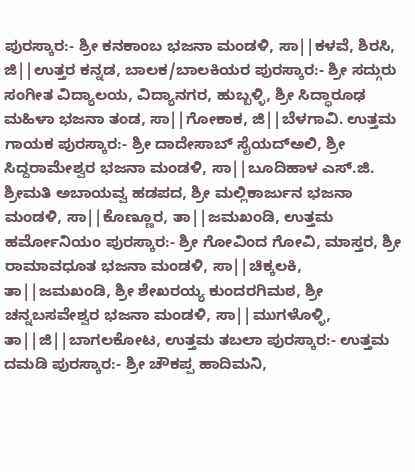ಪುರಸ್ಕಾರ:- ಶ್ರೀ ಕನಕಾಂಬ ಭಜನಾ ಮಂಡಳಿ, ಸಾ||ಕಳವೆ, ಶಿರಸಿ, ಜಿ||ಉತ್ತರ ಕನ್ನಡ, ಬಾಲಕ/ಬಾಲಕಿಯರ ಪುರಸ್ಕಾರ:- ಶ್ರೀ ಸದ್ಗುರು ಸಂಗೀತ ವಿದ್ಯಾಲಯ, ವಿದ್ಯಾನಗರ, ಹುಬ್ಬಳ್ಳಿ, ಶ್ರೀ ಸಿದ್ಧಾರೂಢ ಮಹಿಳಾ ಭಜನಾ ತಂಡ, ಸಾ||ಗೋಕಾಕ, ಜಿ||ಬೆಳಗಾವಿ. ಉತ್ತಮ ಗಾಯಕ ಪುರಸ್ಕಾರ:- ಶ್ರೀ ದಾದೇಸಾಬ್ ಸೈಯದ್ಅಲಿ, ಶ್ರೀ ಸಿದ್ದರಾಮೇಶ್ವರ ಭಜನಾ ಮಂಡಳಿ, ಸಾ||ಬೂದಿಹಾಳ ಎಸ್.ಜಿ. ಶ್ರೀಮತಿ ಅಬಾಯವ್ವ ಹಡಪದ, ಶ್ರೀ ಮಲ್ಲಿಕಾರ್ಜುನ ಭಜನಾ ಮಂಡಳಿ, ಸಾ||ಕೊಣ್ಣೂರ, ತಾ||ಜಮಖಂಡಿ, ಉತ್ತಮ ಹರ್ಮೋನಿಯಂ ಪುರಸ್ಕಾರ:- ಶ್ರೀ ಗೋವಿಂದ ಗೋವಿ, ಮಾಸ್ತರ, ಶ್ರೀ ರಾಮಾವಧೂತ ಭಜನಾ ಮಂಡಳಿ, ಸಾ||ಚಿಕ್ಕಲಕಿ, ತಾ||ಜಮಖಂಡಿ, ಶ್ರೀ ಶೇಖರಯ್ಯ ಕುಂದರಗಿಮಠ, ಶ್ರೀ ಚನ್ನಬಸವೇಶ್ವರ ಭಜನಾ ಮಂಡಳಿ, ಸಾ||ಮುಗಳೊಳ್ಳಿ, ತಾ||ಜಿ||ಬಾಗಲಕೋಟ, ಉತ್ತಮ ತಬಲಾ ಪುರಸ್ಕಾರ:- ಉತ್ತಮ ದಮಡಿ ಪುರಸ್ಕಾರ:- ಶ್ರೀ ಚೌಕಪ್ಪ ಹಾದಿಮನಿ,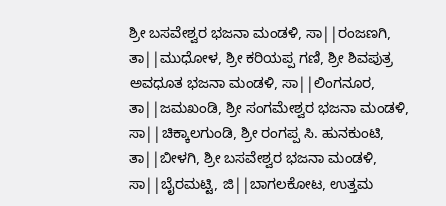ಶ್ರೀ ಬಸವೇಶ್ವರ ಭಜನಾ ಮಂಡಳಿ, ಸಾ||ರಂಜಣಗಿ, ತಾ||ಮುಧೋಳ, ಶ್ರೀ ಕರಿಯಪ್ಪ ಗಣಿ, ಶ್ರೀ ಶಿವಪುತ್ರ ಅವಧೂತ ಭಜನಾ ಮಂಡಳಿ, ಸಾ||ಲಿಂಗನೂರ, ತಾ||ಜಮಖಂಡಿ, ಶ್ರೀ ಸಂಗಮೇಶ್ವರ ಭಜನಾ ಮಂಡಳಿ, ಸಾ||ಚಿಕ್ಕಾಲಗುಂಡಿ, ಶ್ರೀ ರಂಗಪ್ಪ ಸಿ. ಹುನಕುಂಟಿ, ತಾ||ಬೀಳಗಿ, ಶ್ರೀ ಬಸವೇಶ್ವರ ಭಜನಾ ಮಂಡಳಿ, ಸಾ||ಬೈರಮಟ್ಟಿ, ಜಿ||ಬಾಗಲಕೋಟ, ಉತ್ತಮ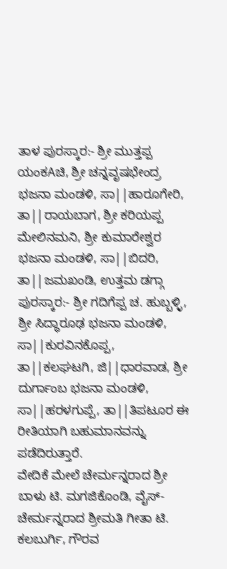ತಾಳ ಪುರಸ್ಕಾರ:- ಶ್ರೀ ಮುತ್ತಪ್ಪ ಯಂಕAಚಿ, ಶ್ರೀ ಚನ್ನವೃಷಭೇಂದ್ರ ಭಜನಾ ಮಂಡಳಿ, ಸಾ||ಹಾರೂಗೇರಿ, ತಾ||ರಾಯಬಾಗ, ಶ್ರೀ ಕರಿಯಪ್ಪ ಮೇಲಿನಮನಿ, ಶ್ರೀ ಕುಮಾರೇಶ್ವರ ಭಜನಾ ಮಂಡಳಿ, ಸಾ||ಬಿದರಿ, ತಾ||ಜಮಖಂಡಿ, ಉತ್ತಮ ಡಗ್ಗಾ ಪುರಸ್ಕಾರ:- ಶ್ರೀ ಗದಿಗೆಪ್ಪ ಚ. ಹುಬ್ಬಳ್ಳಿ, ಶ್ರೀ ಸಿದ್ಧಾರೂಢ ಭಜನಾ ಮಂಡಳಿ, ಸಾ||ಕುರವಿನಕೊಪ್ಪ, ತಾ||ಕಲಘಟಗಿ, ಜಿ||ಧಾರವಾಡ, ಶ್ರೀ ದುರ್ಗಾಂಬ ಭಜನಾ ಮಂಡಳಿ, ಸಾ||ಹರಳಗುಪ್ಪೆ, ತಾ||ತಿಪಟೂರ ಈ ರೀತಿಯಾಗಿ ಬಹುಮಾನವನ್ನು ಪಡೆದಿರುತ್ತಾರೆ.
ವೇದಿಕೆ ಮೇಲೆ ಚೇರ್ಮನ್ನರಾದ ಶ್ರೀ ಬಾಳು ಟಿ. ಮಗಜಿಕೊಂಡಿ, ವೈಸ್-ಚೇರ್ಮನ್ನರಾದ ಶ್ರೀಮತಿ ಗೀತಾ ಟಿ. ಕಲಬುರ್ಗಿ, ಗೌರವ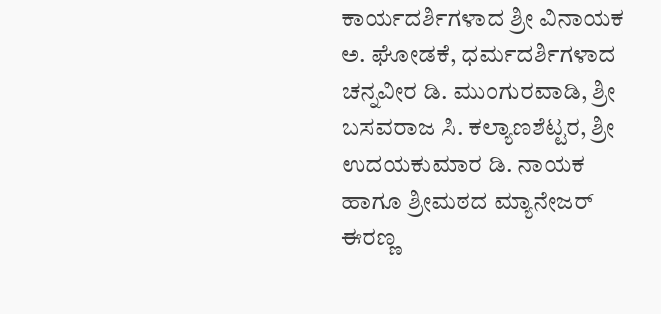ಕಾರ್ಯದರ್ಶಿಗಳಾದ ಶ್ರೀ ವಿನಾಯಕ ಅ. ಘೋಡಕೆ, ಧರ್ಮದರ್ಶಿಗಳಾದ ಚನ್ನವೀರ ಡಿ. ಮುಂಗುರವಾಡಿ, ಶ್ರೀ ಬಸವರಾಜ ಸಿ. ಕಲ್ಯಾಣಶೆಟ್ಟರ, ಶ್ರೀ ಉದಯಕುಮಾರ ಡಿ. ನಾಯಕ ಹಾಗೂ ಶ್ರೀಮಠದ ಮ್ಯಾನೇಜರ್ ಈರಣ್ಣ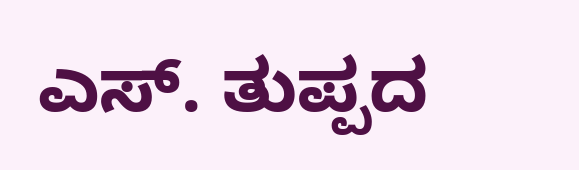ಎಸ್. ತುಪ್ಪದ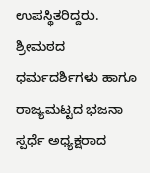ಉಪಸ್ಥಿತರಿದ್ದರು. ಶ್ರೀಮಠದ ಧರ್ಮದರ್ಶಿಗಳು ಹಾಗೂ ರಾಜ್ಯಮಟ್ಟದ ಭಜನಾ ಸ್ಪರ್ಧೆ ಅಧ್ಯಕ್ಷರಾದ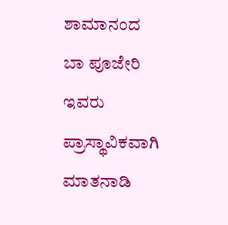ಶಾಮಾನಂದ ಬಾ ಪೂಜೇರಿ ಇವರು ಪ್ರಾಸ್ಥಾವಿಕವಾಗಿ ಮಾತನಾಡಿ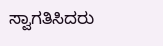ಸ್ವಾಗತಿಸಿದರು